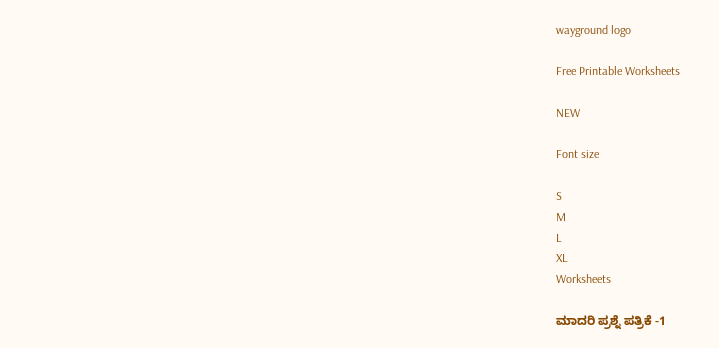wayground logo

Free Printable Worksheets

NEW

Font size

S
M
L
XL
Worksheets

ಮಾದರಿ ಪ್ರಶ್ನೆ ಪತ್ರಿಕೆ -1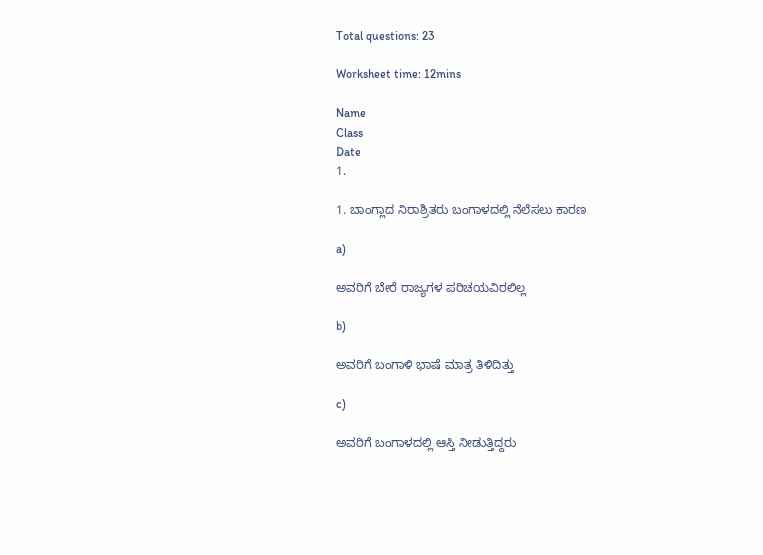Total questions: 23

Worksheet time: 12mins

Name
Class
Date
1.

1. ಬಾಂಗ್ಲಾದ ನಿರಾಶ್ರಿತರು ಬಂಗಾಳದಲ್ಲಿ ನೆಲೆಸಲು ಕಾರಣ

a)

ಅವರಿಗೆ ಬೇರೆ ರಾಜ್ಯಗಳ ಪರಿಚಯವಿರಲಿಲ್ಲ

b)

ಅವರಿಗೆ ಬಂಗಾಳಿ ಭಾಷೆ ಮಾತ್ರ ತಿಳಿದಿತ್ತು

c)

ಅವರಿಗೆ ಬಂಗಾಳದಲ್ಲಿ ಆಸ್ತಿ ನೀಡುತ್ತಿದ್ದರು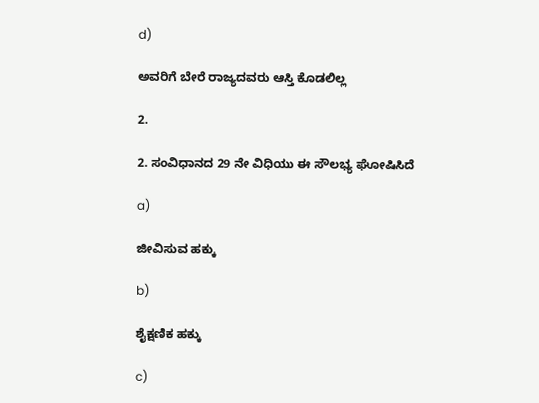d)

ಅವರಿಗೆ ಬೇರೆ ರಾಜ್ಯದವರು ಆಸ್ತಿ ಕೊಡಲಿಲ್ಲ

2.

2. ಸಂವಿಧಾನದ 29 ನೇ ವಿಧಿಯು ಈ ಸೌಲಭ್ಯ ಘೋಷಿಸಿದೆ

a)

ಜೀವಿಸುವ ಹಕ್ಕು

b)

ಶೈಕ್ಷಣಿಕ ಹಕ್ಕು

c)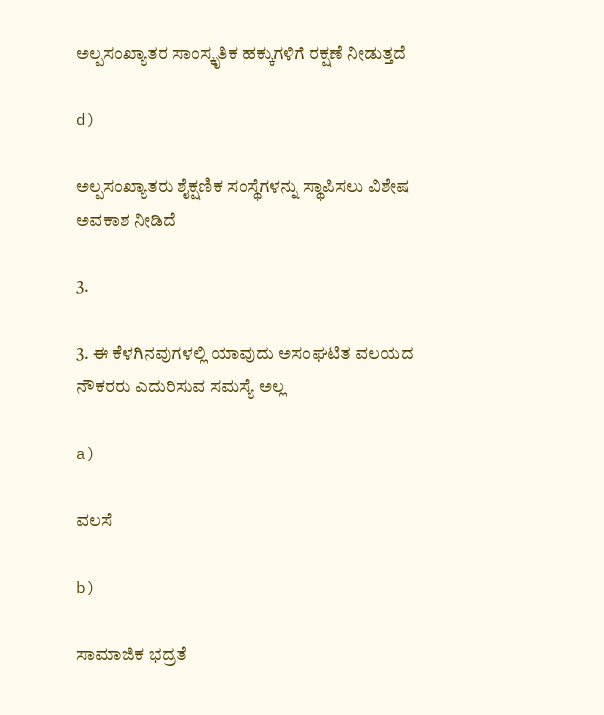ಅಲ್ಪಸಂಖ್ಯಾತರ ಸಾಂಸ್ಕೃತಿಕ ಹಕ್ಕುಗಳಿಗೆ ರಕ್ಷಣೆ ನೀಡುತ್ತದೆ

d)

ಅಲ್ಪಸಂಖ್ಯಾತರು ಶೈಕ್ಷಣಿಕ ಸಂಸ್ಥೆಗಳನ್ನು ಸ್ಥಾಪಿಸಲು ವಿಶೇಷ ಅವಕಾಶ ನೀಡಿದೆ

3.

3. ಈ ಕೆಳಗಿನವುಗಳಲ್ಲಿ ಯಾವುದು ಅಸಂಘಟಿತ ವಲಯದ ನೌಕರರು ಎದುರಿಸುವ ಸಮಸ್ಯೆ ಅಲ್ಲ

a)

ವಲಸೆ

b)

ಸಾಮಾಜಿಕ ಭದ್ರತೆ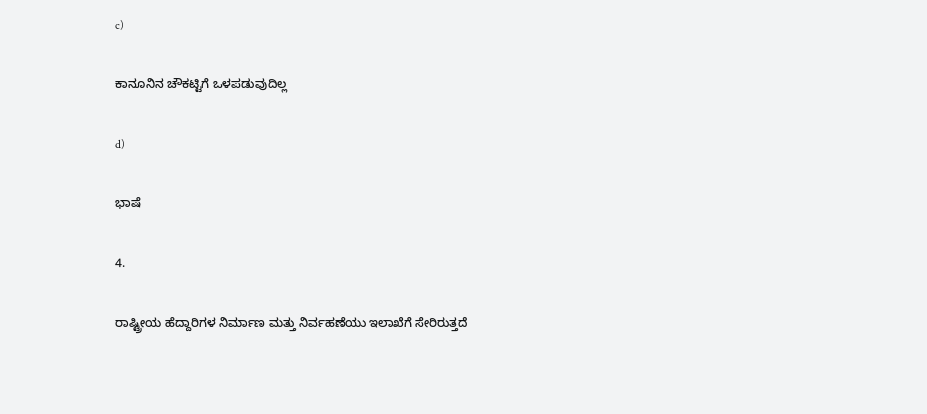c)

ಕಾನೂನಿನ ಚೌಕಟ್ಟಿಗೆ ಒಳಪಡುವುದಿಲ್ಲ

d)

ಭಾಷೆ

4.

ರಾಷ್ಟ್ರೀಯ ಹೆದ್ದಾರಿಗಳ ನಿರ್ಮಾಣ ಮತ್ತು ನಿರ್ವಹಣೆಯು ಇಲಾಖೆಗೆ ಸೇರಿರುತ್ತದೆ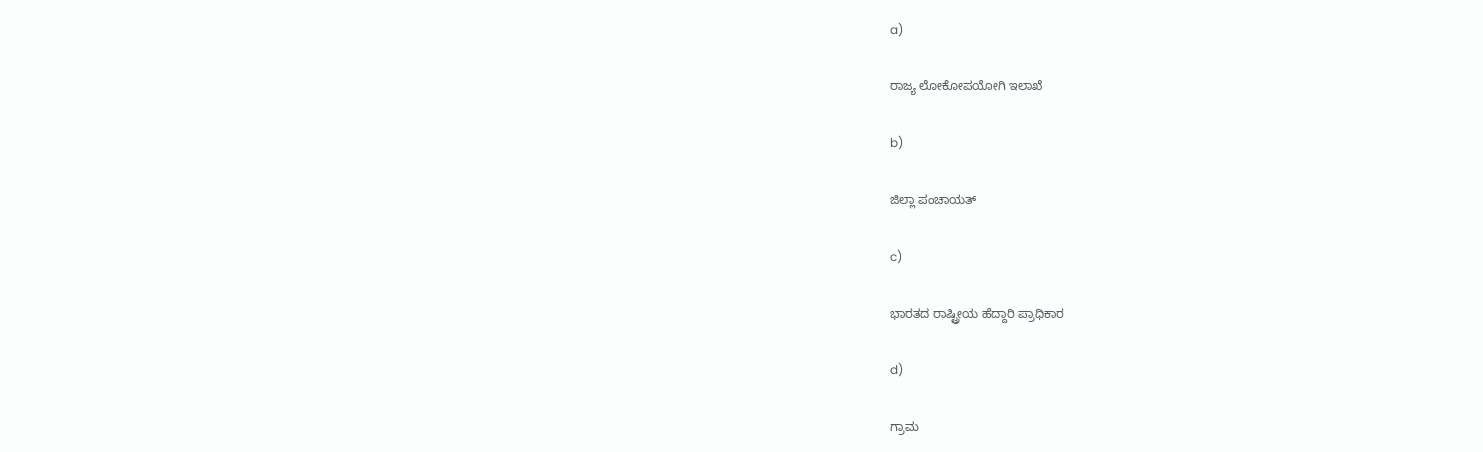a)

ರಾಜ್ಯ ಲೋಕೋಪಯೋಗಿ ಇಲಾಖೆ

b)

ಜಿಲ್ಲಾ ಪಂಚಾಯತ್

c)

ಭಾರತದ ರಾಷ್ಟ್ರೀಯ ಹೆದ್ದಾರಿ ಪ್ರಾಧಿಕಾರ

d)

ಗ್ರಾಮ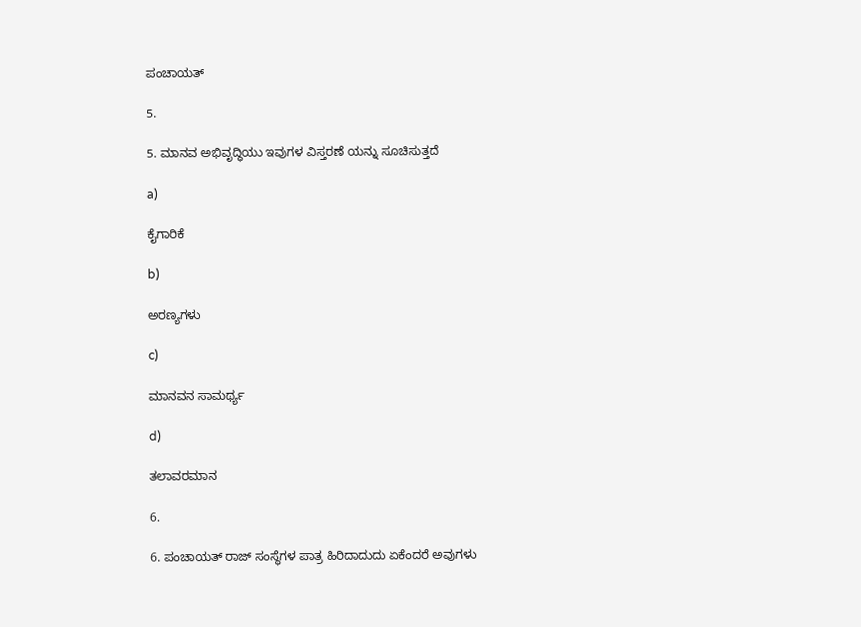ಪಂಚಾಯತ್

5.

5. ಮಾನವ ಅಭಿವೃದ್ಧಿಯು ಇವುಗಳ ವಿಸ್ತರಣೆ ಯನ್ನು ಸೂಚಿಸುತ್ತದೆ

a)

ಕೈಗಾರಿಕೆ

b)

ಅರಣ್ಯಗಳು

c)

ಮಾನವನ ಸಾಮರ್ಥ್ಯ

d)

ತಲಾವರಮಾನ

6.

6. ಪಂಚಾಯತ್ ರಾಜ್ ಸಂಸ್ಥೆಗಳ ಪಾತ್ರ ಹಿರಿದಾದುದು ಏಕೆಂದರೆ ಅವುಗಳು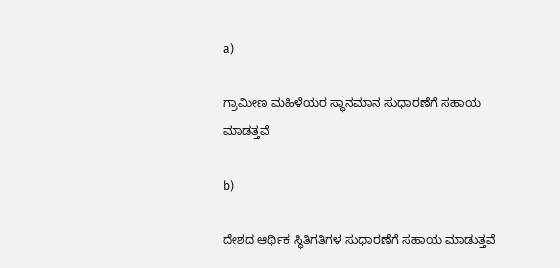a)

ಗ್ರಾಮೀಣ ಮಹಿಳೆಯರ ಸ್ಥಾನಮಾನ ಸುಧಾರಣೆಗೆ ಸಹಾಯ ಮಾಡತ್ತವೆ

b)

ದೇಶದ ಆರ್ಥಿಕ ಸ್ಥಿತಿಗತಿಗಳ ಸುಧಾರಣೆಗೆ ಸಹಾಯ ಮಾಡುತ್ತವೆ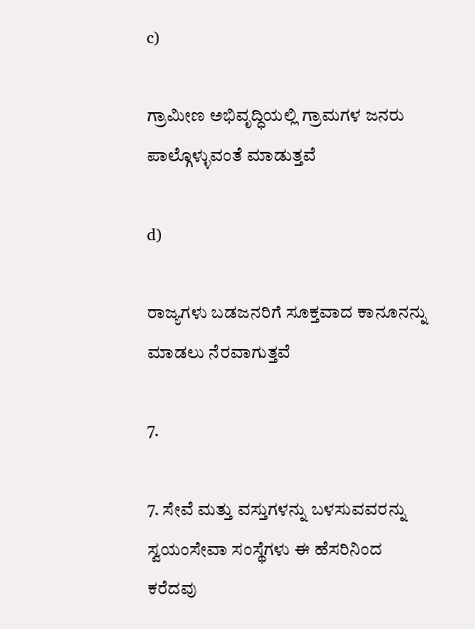c)

ಗ್ರಾಮೀಣ ಅಭಿವೃದ್ಧಿಯಲ್ಲಿ ಗ್ರಾಮಗಳ ಜನರು ಪಾಲ್ಗೊಳ್ಳುವಂತೆ ಮಾಡುತ್ತವೆ

d)

ರಾಜ್ಯಗಳು ಬಡಜನರಿಗೆ ಸೂಕ್ತವಾದ ಕಾನೂನನ್ನು ಮಾಡಲು ನೆರವಾಗುತ್ತವೆ

7.

7. ಸೇವೆ ಮತ್ತು ವಸ್ತುಗಳನ್ನು ಬಳಸುವವರನ್ನು ಸ್ವಯಂಸೇವಾ ಸಂಸ್ಥೆಗಳು ಈ ಹೆಸರಿನಿಂದ ಕರೆದವು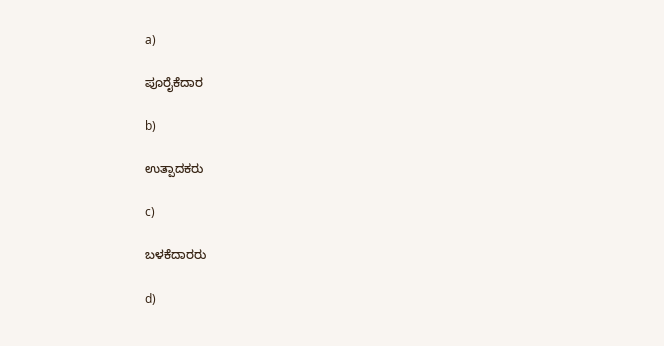a)

ಪೂರೈಕೆದಾರ

b)

ಉತ್ಪಾದಕರು

c)

ಬಳಕೆದಾರರು

d)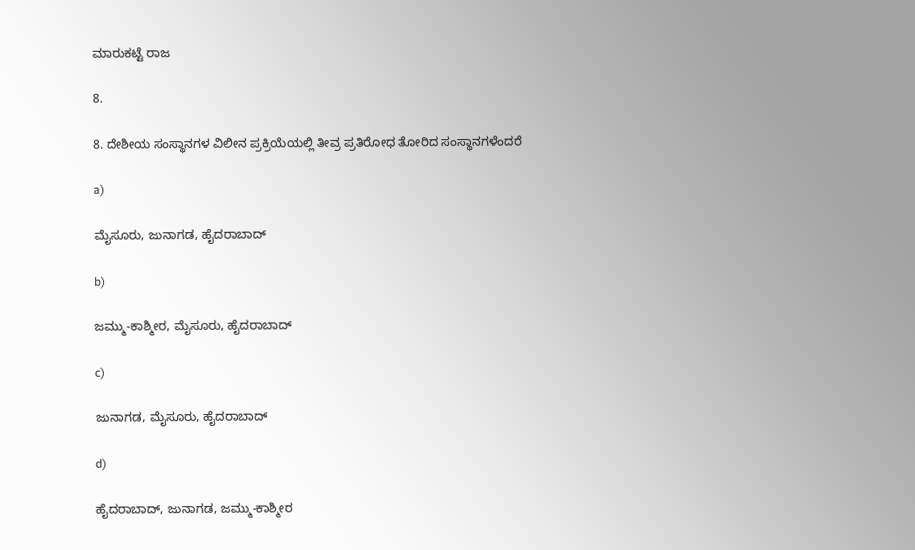ಮಾರುಕಟ್ಟೆ ರಾಜ

8.

8. ದೇಶೀಯ ಸಂಸ್ಥಾನಗಳ ವಿಲೀನ ಪ್ರಕ್ರಿಯೆಯಲ್ಲಿ ತೀವ್ರ ಪ್ರತಿರೋಧ ತೋರಿದ ಸಂಸ್ಥಾನಗಳೆಂದರೆ

a)

ಮೈಸೂರು, ಜುನಾಗಡ, ಹೈದರಾಬಾದ್

b)

ಜಮ್ಮು-ಕಾಶ್ಮೀರ, ಮೈಸೂರು, ಹೈದರಾಬಾದ್

c)

ಜುನಾಗಡ, ಮೈಸೂರು, ಹೈದರಾಬಾದ್

d)

ಹೈದರಾಬಾದ್, ಜುನಾಗಡ, ಜಮ್ಮು-ಕಾಶ್ಮೀರ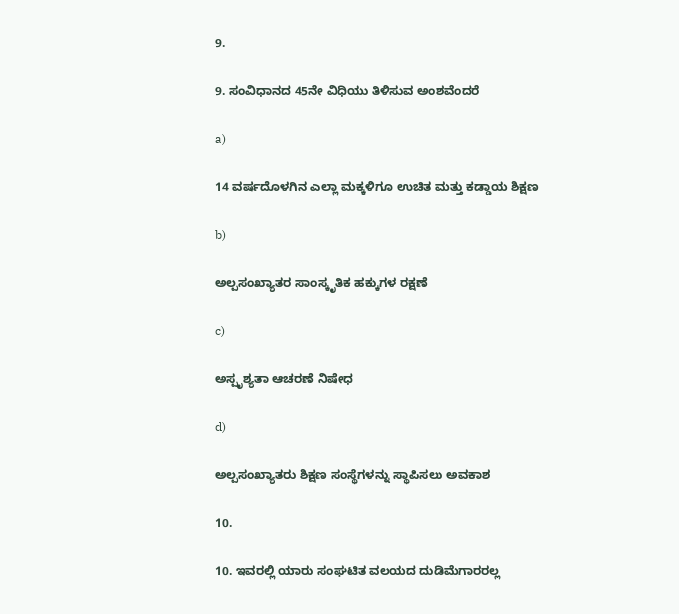9.

9. ಸಂವಿಧಾನದ 45ನೇ ವಿಧಿಯು ತಿಳಿಸುವ ಅಂಶವೆಂದರೆ

a)

14 ವರ್ಷದೊಳಗಿನ ಎಲ್ಲಾ ಮಕ್ಕಳಿಗೂ ಉಚಿತ ಮತ್ತು ಕಡ್ಡಾಯ ಶಿಕ್ಷಣ

b)

ಅಲ್ಪಸಂಖ್ಯಾತರ ಸಾಂಸ್ಕೃತಿಕ ಹಕ್ಕುಗಳ ರಕ್ಷಣೆ

c)

ಅಸ್ಪೃಶ್ಯತಾ ಆಚರಣೆ ನಿಷೇಧ

d)

ಅಲ್ಪಸಂಖ್ಯಾತರು ಶಿಕ್ಷಣ ಸಂಸ್ಥೆಗಳನ್ನು ಸ್ಥಾಪಿಸಲು ಅವಕಾಶ

10.

10. ಇವರಲ್ಲಿ ಯಾರು ಸಂಘಟಿತ ವಲಯದ ದುಡಿಮೆಗಾರರಲ್ಲ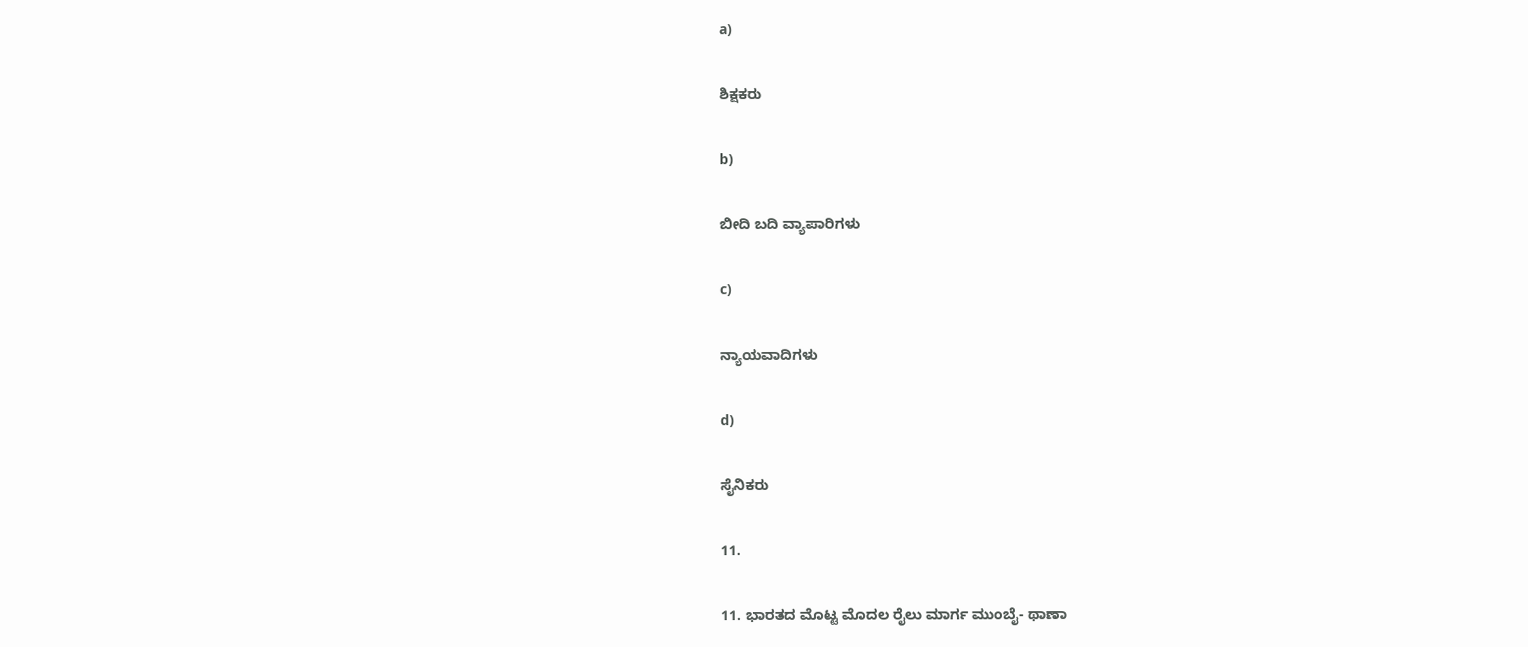a)

ಶಿಕ್ಷಕರು

b)

ಬೀದಿ ಬದಿ ವ್ಯಾಪಾರಿಗಳು

c)

ನ್ಯಾಯವಾದಿಗಳು

d)

ಸೈನಿಕರು

11.

11. ಭಾರತದ ಮೊಟ್ಟ ಮೊದಲ ರೈಲು ಮಾರ್ಗ ಮುಂಬೈ- ಥಾಣಾ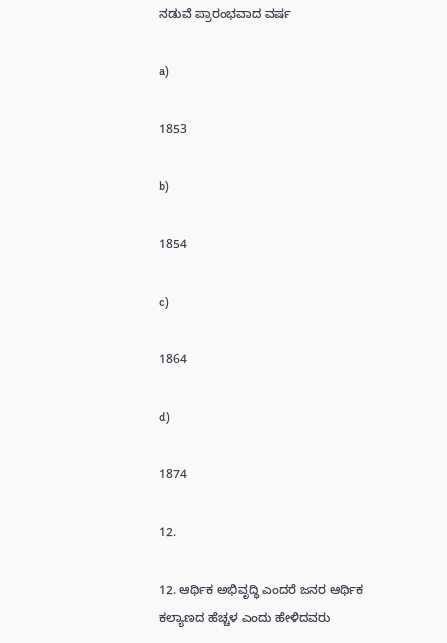ನಡುವೆ ಪ್ರಾರಂಭವಾದ ವರ್ಷ

a)

1853

b)

1854

c)

1864

d)

1874

12.

12. ಆರ್ಥಿಕ ಅಭಿವೃದ್ಧಿ ಎಂದರೆ ಜನರ ಆರ್ಥಿಕ ಕಲ್ಯಾಣದ ಹೆಚ್ಚಳ ಎಂದು ಹೇಳಿದವರು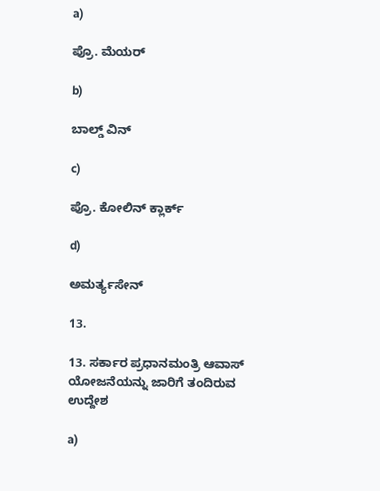a)

ಪ್ರೊ. ಮೆಯರ್

b)

ಬಾಲ್ಡ್ ವಿನ್

c)

ಪ್ರೊ. ಕೋಲಿನ್ ಕ್ಲಾರ್ಕ್

d)

ಅಮರ್ತ್ಯಸೇನ್

13.

13. ಸರ್ಕಾರ ಪ್ರಧಾನಮಂತ್ರಿ ಆವಾಸ್ ಯೋಜನೆಯನ್ನು ಜಾರಿಗೆ ತಂದಿರುವ ಉದ್ದೇಶ

a)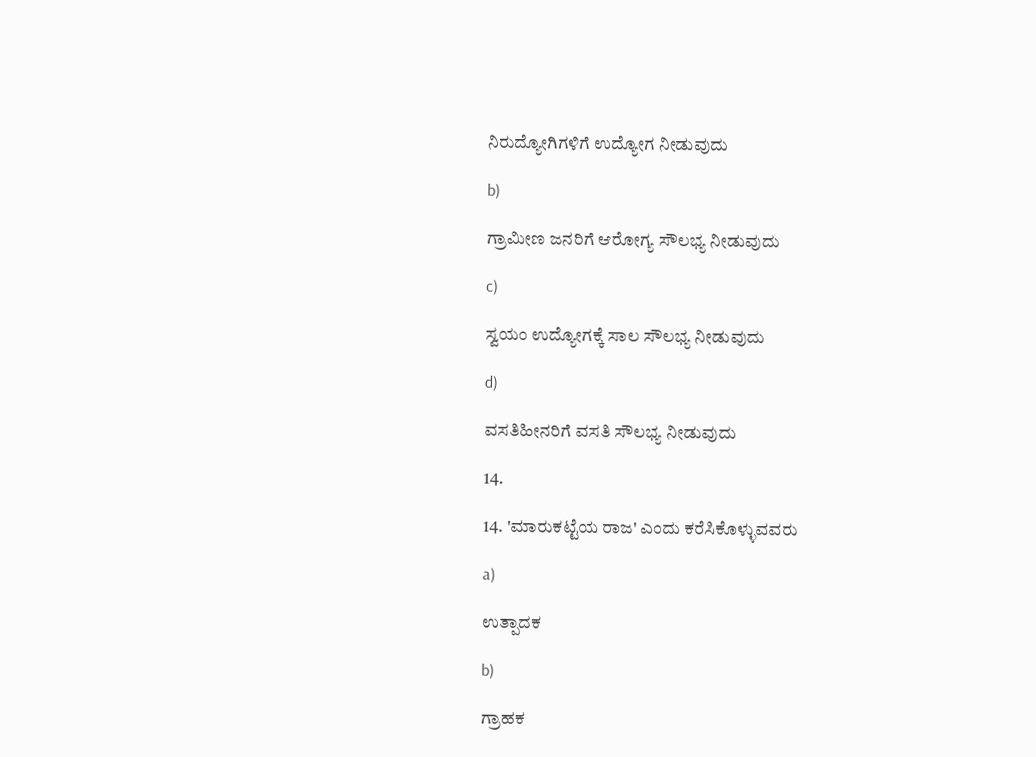ನಿರುದ್ಯೋಗಿಗಳಿಗೆ ಉದ್ಯೋಗ ನೀಡುವುದು

b)

ಗ್ರಾಮೀಣ ಜನರಿಗೆ ಆರೋಗ್ಯ ಸೌಲಭ್ಯ ನೀಡುವುದು

c)

ಸ್ವಯಂ ಉದ್ಯೋಗಕ್ಕೆ ಸಾಲ ಸೌಲಭ್ಯ ನೀಡುವುದು

d)

ವಸತಿಹೀನರಿಗೆ ವಸತಿ ಸೌಲಭ್ಯ ನೀಡುವುದು

14.

14. 'ಮಾರುಕಟ್ಟೆಯ ರಾಜ' ಎಂದು ಕರೆಸಿಕೊಳ್ಳುವವರು

a)

ಉತ್ಪಾದಕ

b)

ಗ್ರಾಹಕ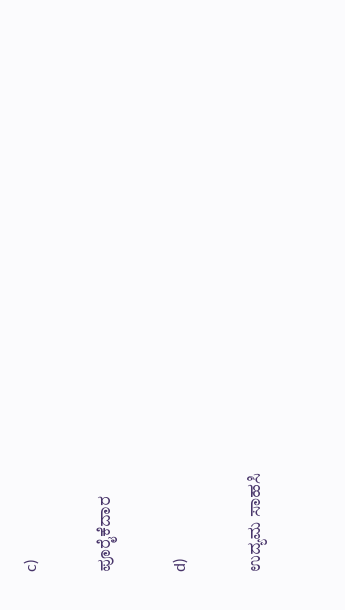c)

ಪೂರೈಕೆದಾರ

d)

ಉದ್ಯಮ ಸಾಹಸಿ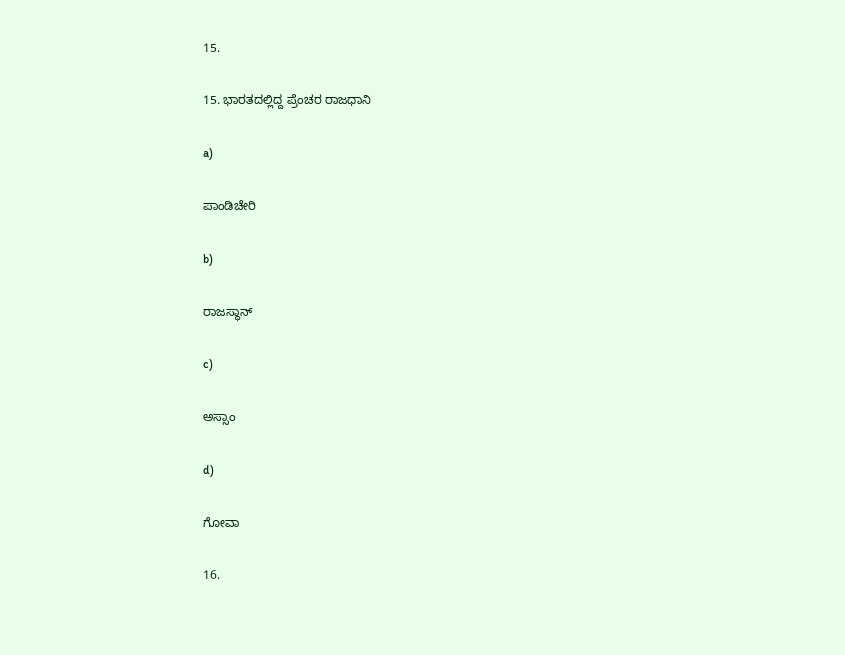15.

15. ಭಾರತದಲ್ಲಿದ್ದ ಪ್ರೆಂಚರ ರಾಜಧಾನಿ

a)

ಪಾಂಡಿಚೇರಿ

b)

ರಾಜಸ್ಥಾನ್

c)

ಅಸ್ಸಾಂ

d)

ಗೋವಾ

16.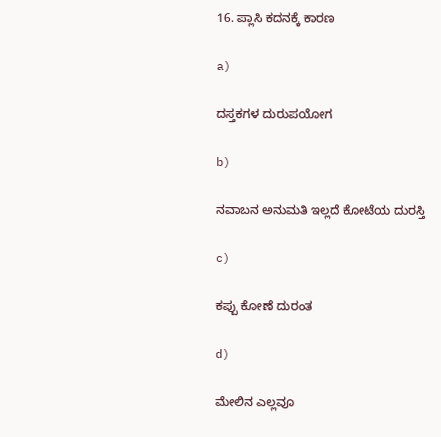16. ಪ್ಲಾಸಿ ಕದನಕ್ಕೆ ಕಾರಣ

a)

ದಸ್ತಕಗಳ ದುರುಪಯೋಗ

b)

ನವಾಬನ ಅನುಮತಿ ಇಲ್ಲದೆ ಕೋಟೆಯ ದುರಸ್ತಿ

c)

ಕಪ್ಪು ಕೋಣೆ ದುರಂತ

d)

ಮೇಲಿನ ಎಲ್ಲವೂ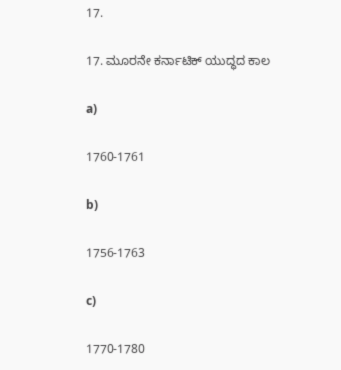17.

17. ಮೂರನೇ ಕರ್ನಾಟಿಕ್ ಯುದ್ಧದ ಕಾಲ

a)

1760-1761

b)

1756-1763

c)

1770-1780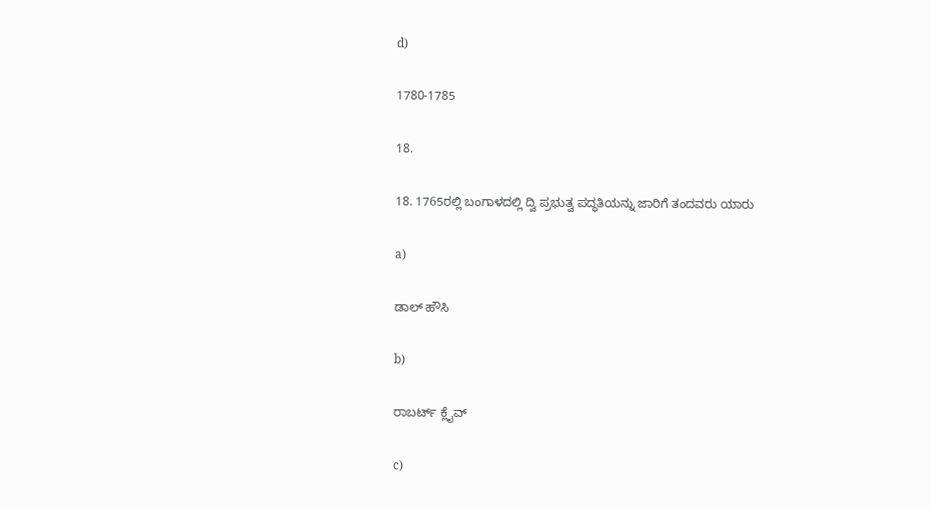d)

1780-1785

18.

18. 1765ರಲ್ಲಿ ಬಂಗಾಳದಲ್ಲಿ ದ್ವಿ ಪ್ರಭುತ್ವ ಪದ್ಧತಿಯನ್ನು ಜಾರಿಗೆ ತಂದವರು ಯಾರು

a)

ಡಾಲ್ ಹೌಸಿ

b)

ರಾಬರ್ಟ್ ಕ್ಲೈವ್

c)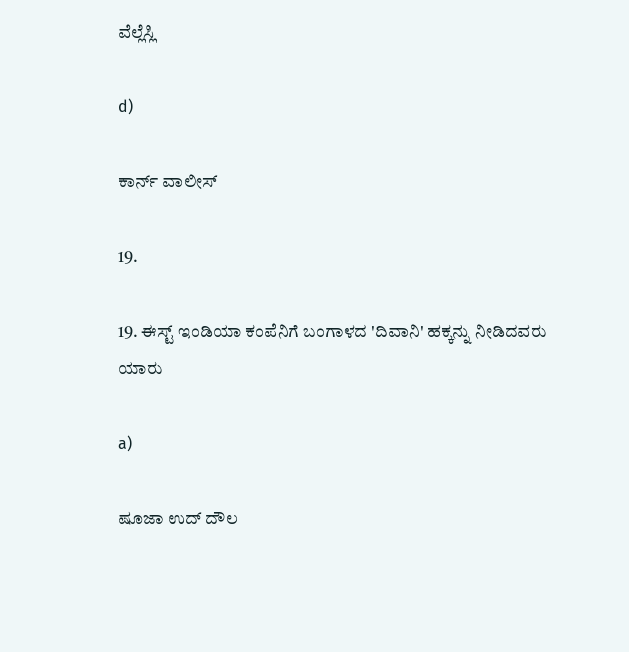ವೆಲ್ಲೆಸ್ಲಿ

d)

ಕಾರ್ನ್ ವಾಲೀಸ್

19.

19. ಈಸ್ಟ್ ಇಂಡಿಯಾ ಕಂಪೆನಿಗೆ ಬಂಗಾಳದ 'ದಿವಾನಿ' ಹಕ್ಕನ್ನು ನೀಡಿದವರು ಯಾರು

a)

ಷೂಜಾ ಉದ್ ದೌಲ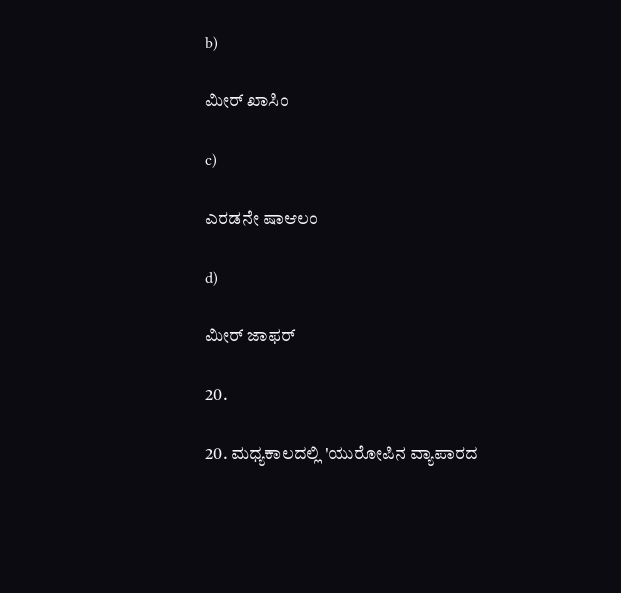b)

ಮೀರ್ ಖಾಸಿಂ

c)

ಎರಡನೇ ಷಾಆಲಂ

d)

ಮೀರ್ ಜಾಫರ್

20.

20. ಮಧ್ಯಕಾಲದಲ್ಲಿ 'ಯುರೋಪಿನ ವ್ಯಾಪಾರದ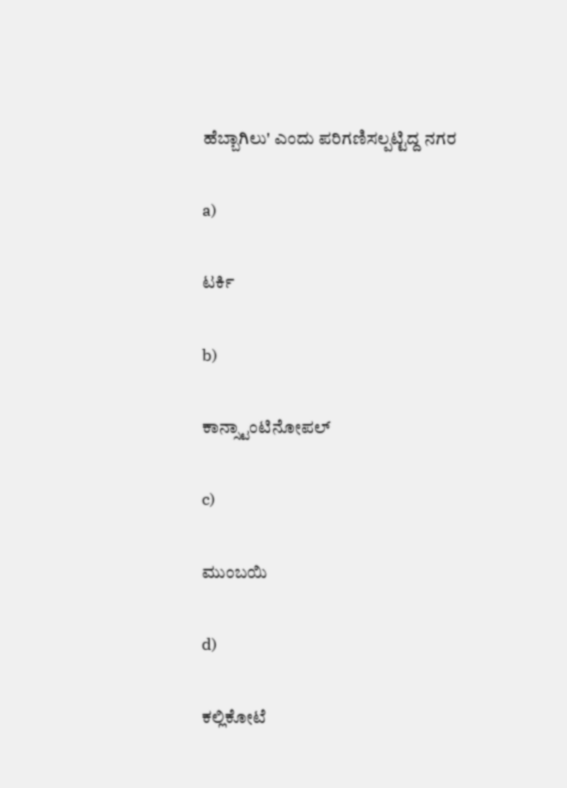ಹೆಬ್ಬಾಗಿಲು' ಎಂದು ಪರಿಗಣಿಸಲ್ಪಟ್ಟಿದ್ದ ನಗರ

a)

ಟರ್ಕಿ

b)

ಕಾನ್ಸ್ಟಾಂಟಿನೋಪಲ್

c)

ಮುಂಬಯಿ

d)

ಕಲ್ಲಿಕೋಟೆ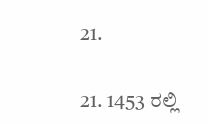21.

21. 1453 ರಲ್ಲಿ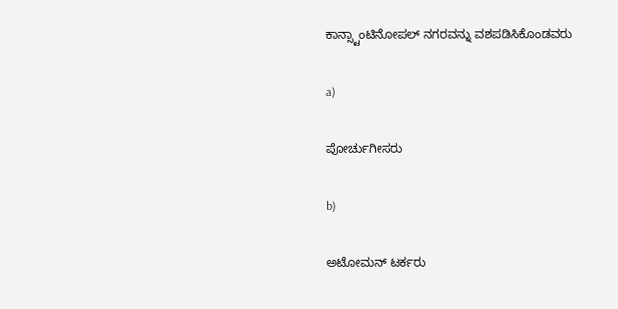ಕಾನ್ಸ್ಟಾಂಟಿನೋಪಲ್ ನಗರವನ್ನು ವಶಪಡಿಸಿಕೊಂಡವರು

a)

ಪೋರ್ಚುಗೀಸರು

b)

ಅಟೋಮನ್ ಟರ್ಕರು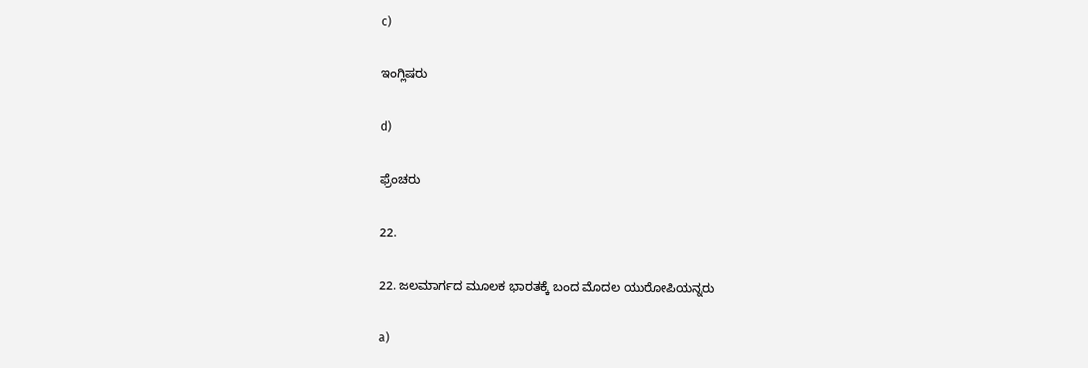c)

ಇಂಗ್ಲಿಷರು

d)

ಫ್ರೆಂಚರು

22.

22. ಜಲಮಾರ್ಗದ ಮೂಲಕ ಭಾರತಕ್ಕೆ ಬಂದ ಮೊದಲ ಯುರೋಪಿಯನ್ನರು

a)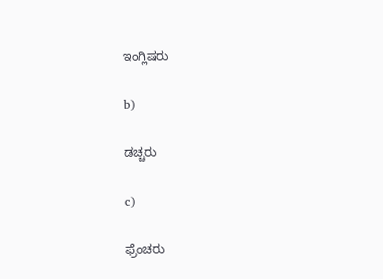ಇಂಗ್ಲಿಷರು

b)

ಡಚ್ಚರು

c)

ಫ್ರೆಂಚರು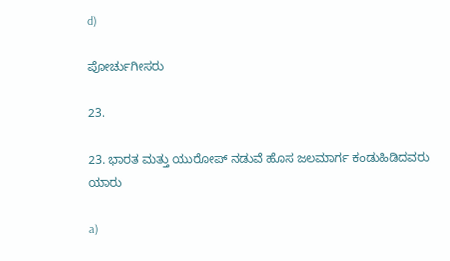d)

ಪೋರ್ಚುಗೀಸರು

23.

23. ಭಾರತ ಮತ್ತು ಯುರೋಪ್ ನಡುವೆ ಹೊಸ ಜಲಮಾರ್ಗ ಕಂಡುಹಿಡಿದವರು ಯಾರು

a)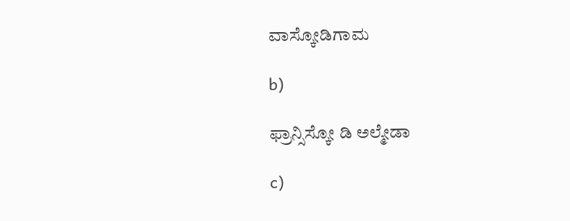ವಾಸ್ಕೋಡಿಗಾಮ

b)

ಫ್ರಾನ್ಸಿಸ್ಕೋ ಡಿ ಅಲ್ಮೇಡಾ

c)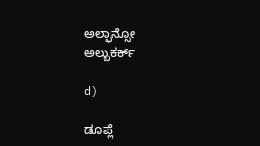ಅಲ್ಫಾನ್ಸೋ ಅಲ್ಬುಕರ್ಕ್

d)

ಡೂಪ್ಲೆ